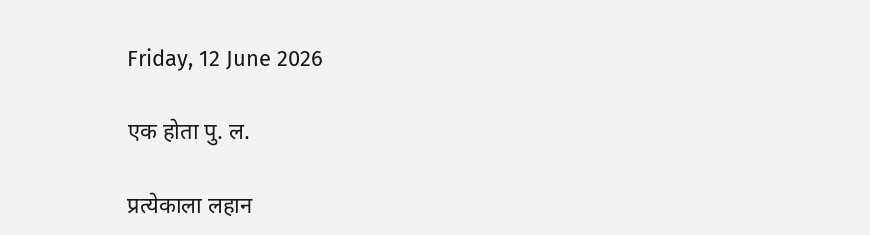Friday, 12 June 2026

एक होता पु. ल.

प्रत्येकाला लहान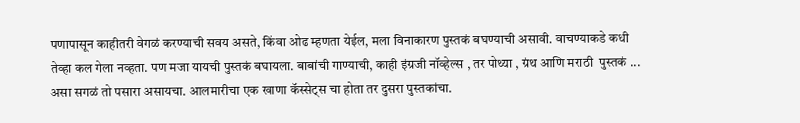पणापासून काहीतरी वेगळं करण्याची सवय असते, किंवा ओढ म्हणता येईल, मला विनाकारण पुस्तकं बघण्याची असावी. वाचण्याकडे कधी तेव्हा कल गेला नव्हता. पण मजा यायची पुस्तकं बघायला. बाबांची गाण्याची, काही इंग्रजी नॉव्हेल्स , तर पोथ्या , ग्रंथ आणि मराठी  पुस्तकं ... असा सगळं तो पसारा असायचा. आलमारीचा एक खाणा कॅस्सेट्स चा होता तर दुसरा पुस्तकांचा.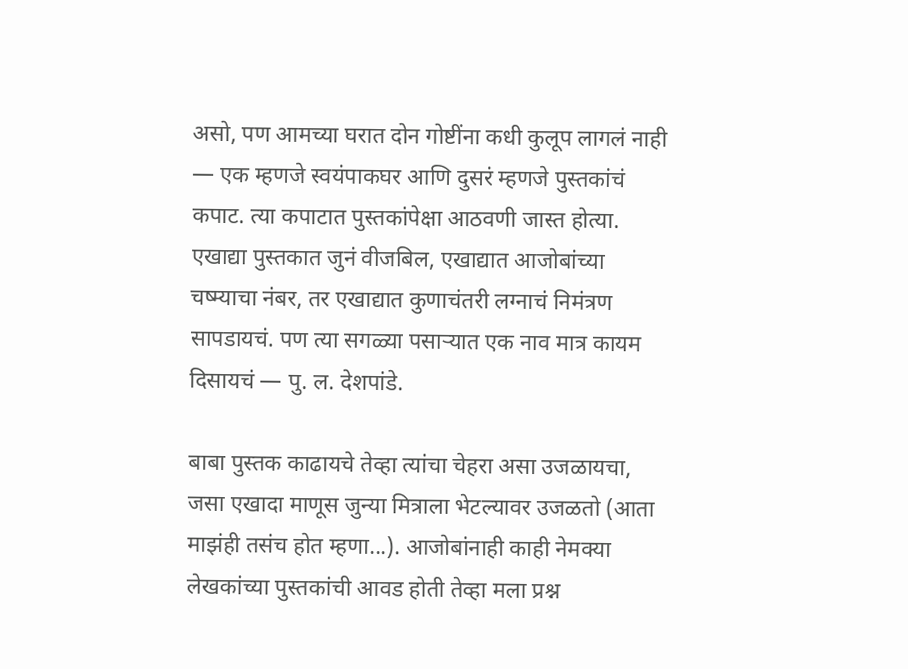असो, पण आमच्या घरात दोन गोष्टींना कधी कुलूप लागलं नाही — एक म्हणजे स्वयंपाकघर आणि दुसरं म्हणजे पुस्तकांचं कपाट. त्या कपाटात पुस्तकांपेक्षा आठवणी जास्त होत्या. एखाद्या पुस्तकात जुनं वीजबिल, एखाद्यात आजोबांच्या चष्म्याचा नंबर, तर एखाद्यात कुणाचंतरी लग्नाचं निमंत्रण सापडायचं. पण त्या सगळ्या पसाऱ्यात एक नाव मात्र कायम दिसायचं — पु. ल. देशपांडे.

बाबा पुस्तक काढायचे तेव्हा त्यांचा चेहरा असा उजळायचा, जसा एखादा माणूस जुन्या मित्राला भेटल्यावर उजळतो (आता माझंही तसंच होत म्हणा...). आजोबांनाही काही नेमक्या लेखकांच्या पुस्तकांची आवड होती तेव्हा मला प्रश्न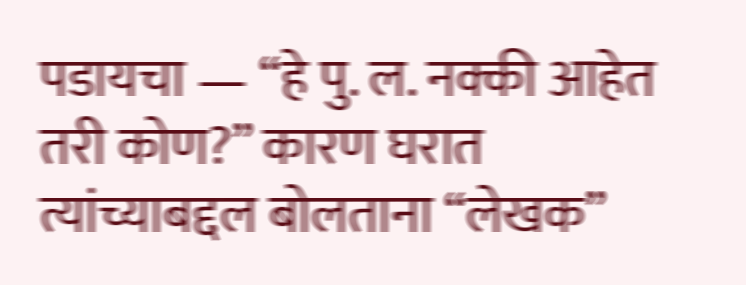पडायचा — “हे पु. ल. नक्की आहेत तरी कोण?” कारण घरात त्यांच्याबद्दल बोलताना “लेखक”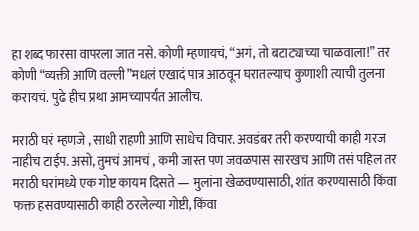हा शब्द फारसा वापरला जात नसे. कोणी म्हणायचं, “अगं, तो बटाट्याच्या चाळवाला!” तर कोणी “व्यक्ती आणि वल्ली”मधलं एखादं पात्र आठवून घरातल्याच कुणाशी त्याची तुलना करायचं. पुढे हीच प्रथा आमच्यापर्यंत आलीच.

मराठी घरं म्हणजे , साधी राहणी आणि साधेच विचार. अवडंबर तरी करण्याची काही गरज नाहीच टाईप. असो, तुमचं आमचं , कमी जास्त पण जवळपास सारखच आणि तसं पहिल तर मराठी घरांमध्ये एक गोष्ट कायम दिसते — मुलांना खेळवण्यासाठी, शांत करण्यासाठी किंवा फक्त हसवण्यासाठी काही ठरलेल्या गोष्टी, किंवा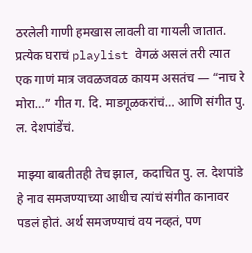ठरलेली गाणी हमखास लावली वा गायली जातात. प्रत्येक घराचं playlist वेगळं असलं तरी त्यात एक गाणं मात्र जवळजवळ कायम असतंच — “नाच रे मोरा…” गीत ग. दि. माडगूळकरांचं… आणि संगीत पु. ल. देशपांडेंचं.

माझ्या बाबतीतही तेच झाल, कदाचित पु. ल. देशपांडे हे नाव समजण्याच्या आधीच त्यांचं संगीत कानावर पडलं होतं. अर्थ समजण्याचं वय नव्हतं, पण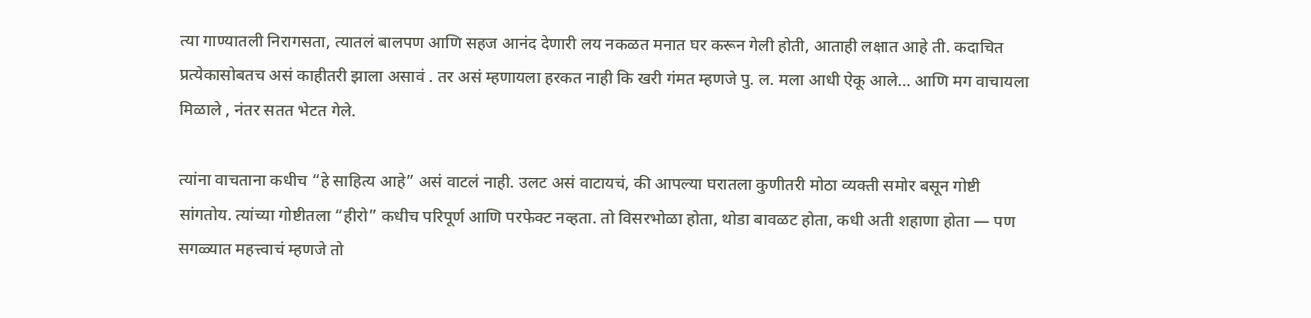त्या गाण्यातली निरागसता, त्यातलं बालपण आणि सहज आनंद देणारी लय नकळत मनात घर करून गेली होती, आताही लक्षात आहे ती. कदाचित प्रत्येकासोबतच असं काहीतरी झाला असावं . तर असं म्हणायला हरकत नाही कि खरी गंमत म्हणजे पु. ल. मला आधी ऐकू आले… आणि मग वाचायला मिळाले , नंतर सतत भेटत गेले.

त्यांना वाचताना कधीच “हे साहित्य आहे” असं वाटलं नाही. उलट असं वाटायचं, की आपल्या घरातला कुणीतरी मोठा व्यक्ती समोर बसून गोष्टी सांगतोय. त्यांच्या गोष्टीतला “हीरो” कधीच परिपूर्ण आणि परफेक्ट नव्हता. तो विसरभोळा होता, थोडा बावळट होता, कधी अती शहाणा होता — पण सगळ्यात महत्त्वाचं म्हणजे तो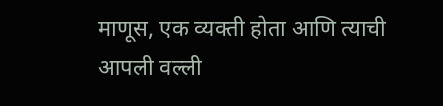माणूस, एक व्यक्ती होता आणि त्याची आपली वल्ली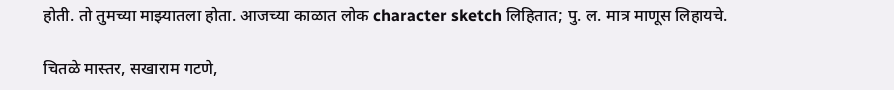होती. तो तुमच्या माझ्यातला होता. आजच्या काळात लोक character sketch लिहितात; पु. ल. मात्र माणूस लिहायचे.

चितळे मास्तर, सखाराम गटणे,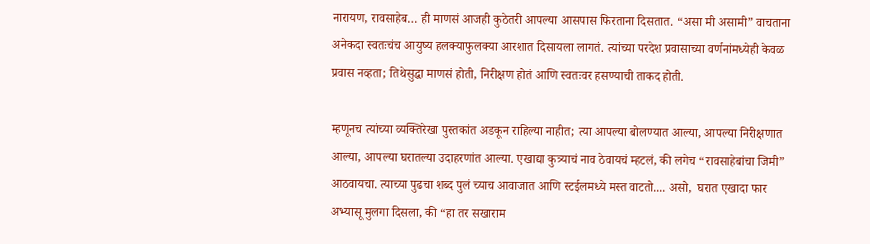नारायण, रावसाहेब… ही माणसं आजही कुठेतरी आपल्या आसपास फिरताना दिसतात. “असा मी असामी” वाचताना अनेकदा स्वतःचंच आयुष्य हलक्याफुलक्या आरशात दिसायला लागतं. त्यांच्या परदेश प्रवासाच्या वर्णनांमध्येही केवळ प्रवास नव्हता; तिथेसुद्धा माणसं होती, निरीक्षण होतं आणि स्वतःवर हसण्याची ताकद होती.

म्हणूनच त्यांच्या व्यक्तिरेखा पुस्तकांत अडकून राहिल्या नाहीत; त्या आपल्या बोलण्यात आल्या, आपल्या निरीक्षणात आल्या, आपल्या घरातल्या उदाहरणांत आल्या. एखाद्या कुत्र्याचं नाव ठेवायचं म्हटलं, की लगेच “रावसाहेबांचा जिमी” आठवायचा. त्याच्या पुढचा शब्द पुलं च्याच आवाजात आणि स्टईलमध्ये मस्त वाटतो.... असो,  घरात एखादा फार अभ्यासू मुलगा दिसला, की “हा तर सखाराम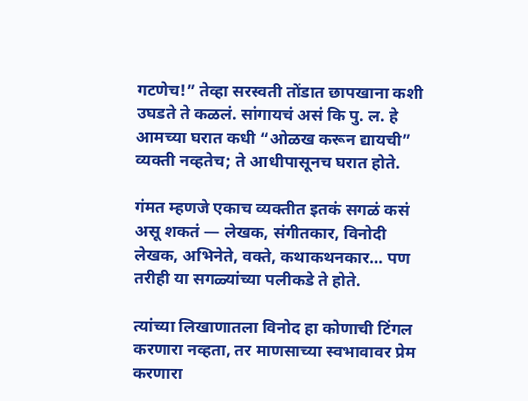गटणेच!” तेव्हा सरस्वती तोंडात छापखाना कशी उघडते ते कळलं. सांगायचं असं कि पु. ल. हे आमच्या घरात कधी “ओळख करून द्यायची” व्यक्ती नव्हतेच; ते आधीपासूनच घरात होते.

गंमत म्हणजे एकाच व्यक्तीत इतकं सगळं कसं असू शकतं — लेखक, संगीतकार, विनोदी लेखक, अभिनेते, वक्ते, कथाकथनकार… पण तरीही या सगळ्यांच्या पलीकडे ते होते.

त्यांच्या लिखाणातला विनोद हा कोणाची टिंगल करणारा नव्हता, तर माणसाच्या स्वभावावर प्रेम करणारा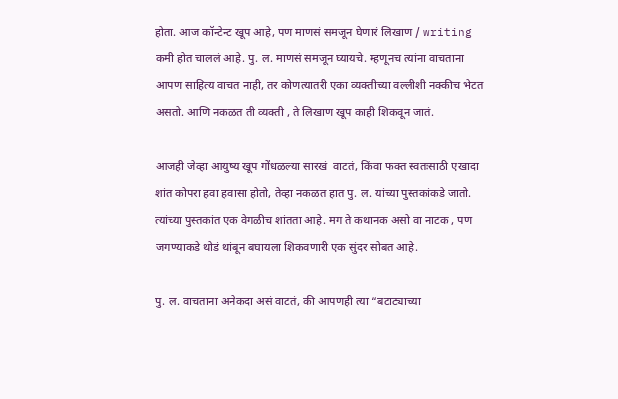होता. आज कॉन्टेन्ट खूप आहे, पण माणसं समजून घेणारं लिखाण / writing  कमी होत चाललं आहे. पु. ल. माणसं समजून घ्यायचे. म्हणूनच त्यांना वाचताना आपण साहित्य वाचत नाही, तर कोणत्यातरी एका व्यक्तीच्या वल्लीशी नक्कीच भेटत असतो. आणि नकळत ती व्यक्ती , ते लिखाण खूप काही शिकवून जातं.

आजही जेव्हा आयुष्य खूप गोंधळल्या सारखं  वाटतं, किंवा फक्त स्वतःसाठी एखादा शांत कोपरा हवा हवासा होतो, तेव्हा नकळत हात पु. ल. यांच्या पुस्तकांकडे जातो. त्यांच्या पुस्तकांत एक वेगळीच शांतता आहे. मग ते कथानक असो वा नाटक , पण जगण्याकडे थोडं थांबून बघायला शिकवणारी एक सुंदर सोबत आहे.

पु. ल. वाचताना अनेकदा असं वाटतं, की आपणही त्या “बटाट्याच्या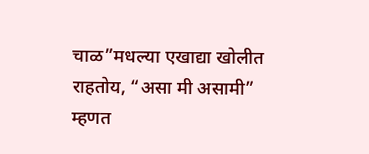चाळ”मधल्या एखाद्या खोलीत राहतोय, “असा मी असामी” म्हणत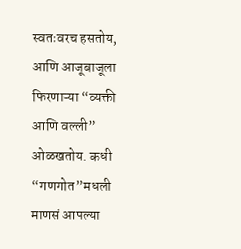स्वतःवरच हसतोय, आणि आजूबाजूला फिरणाऱ्या “व्यक्ती आणि वल्ली” ओळखतोय. कधी “गणगोत”मधली माणसं आपल्या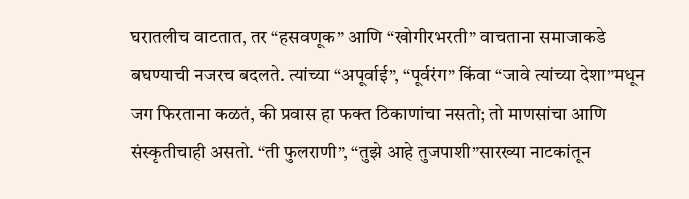घरातलीच वाटतात, तर “हसवणूक” आणि “खोगीरभरती” वाचताना समाजाकडे बघण्याची नजरच बदलते. त्यांच्या “अपूर्वाई”, “पूर्वरंग” किंवा “जावे त्यांच्या देशा”मधून जग फिरताना कळतं, की प्रवास हा फक्त ठिकाणांचा नसतो; तो माणसांचा आणि संस्कृतीचाही असतो. “ती फुलराणी”, “तुझे आहे तुजपाशी”सारख्या नाटकांतून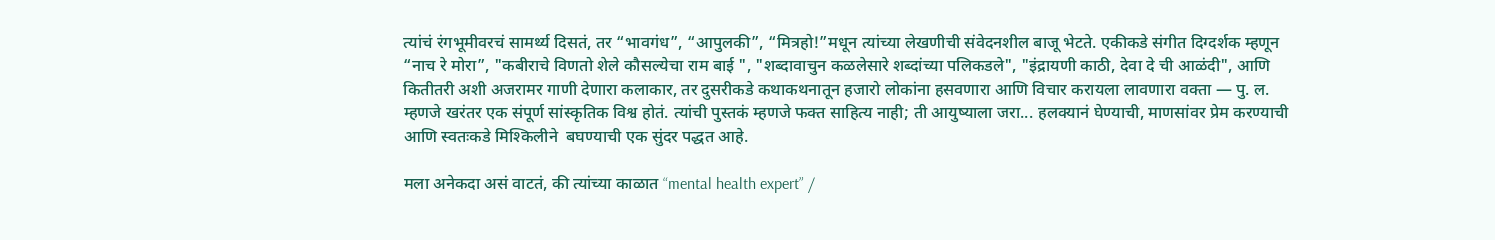त्यांचं रंगभूमीवरचं सामर्थ्य दिसतं, तर “भावगंध”, “आपुलकी”, “मित्रहो!”मधून त्यांच्या लेखणीची संवेदनशील बाजू भेटते. एकीकडे संगीत दिग्दर्शक म्हणून “नाच रे मोरा”, "कबीराचे विणतो शेले कौसल्येचा राम बाई ", "शब्दावाचुन कळलेसारे शब्दांच्या पलिकडले", "इंद्रायणी काठी, देवा दे ची आळंदी", आणि कितीतरी अशी अजरामर गाणी देणारा कलाकार, तर दुसरीकडे कथाकथनातून हजारो लोकांना हसवणारा आणि विचार करायला लावणारा वक्ता — पु. ल. म्हणजे खरंतर एक संपूर्ण सांस्कृतिक विश्व होतं. त्यांची पुस्तकं म्हणजे फक्त साहित्य नाही; ती आयुष्याला जरा... हलक्यानं घेण्याची, माणसांवर प्रेम करण्याची आणि स्वतःकडे मिश्किलीने  बघण्याची एक सुंदर पद्धत आहे.

मला अनेकदा असं वाटतं, की त्यांच्या काळात “mental health expert” /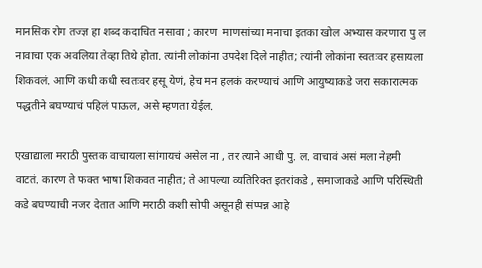मानसिक रोग तज्ज्ञ हा शब्द कदाचित नसावा ; कारण  माणसांच्या मनाचा इतका खोल अभ्यास करणारा पु ल नावाचा एक अवलिया तेव्हा तिथे होता. त्यांनी लोकांना उपदेश दिले नाहीत; त्यांनी लोकांना स्वतःवर हसायला शिकवलं. आणि कधी कधी स्वतःवर हसू येणं, हेच मन हलकं करण्याचं आणि आयुष्याकडे जरा सकारात्मक पद्धतीने बघण्याचं पहिलं पाऊल, असे म्हणता येईल.

एखाद्याला मराठी पुस्तक वाचायला सांगायचं असेल ना , तर त्याने आधी पु. ल. वाचावं असं मला नेहमी वाटतं. कारण ते फक्त भाषा शिकवत नाहीत; ते आपल्या व्यतिरिक्त इतरांकडे , समाजाकडे आणि परिस्थिती कडे बघण्याची नजर देतात आणि मराठी कशी सोपी असूनही संप्पन्न आहे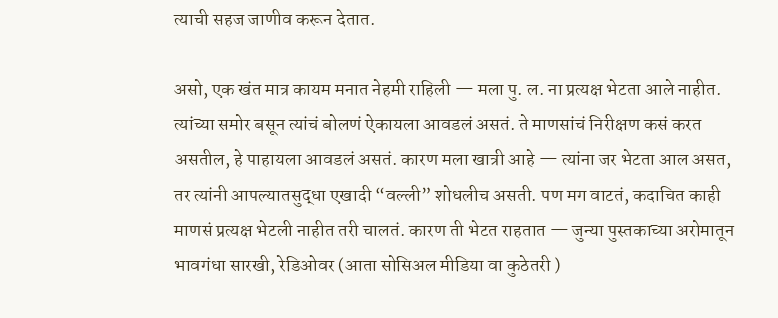त्याची सहज जाणीव करून देतात.

असो, एक खंत मात्र कायम मनात नेहमी राहिली — मला पु. ल. ना प्रत्यक्ष भेटता आले नाहीत. त्यांच्या समोर बसून त्यांचं बोलणं ऐकायला आवडलं असतं. ते माणसांचं निरीक्षण कसं करत असतील, हे पाहायला आवडलं असतं. कारण मला खात्री आहे — त्यांना जर भेटता आल असत, तर त्यांनी आपल्यातसुद्धा एखादी “वल्ली” शोधलीच असती. पण मग वाटतं, कदाचित काही माणसं प्रत्यक्ष भेटली नाहीत तरी चालतं. कारण ती भेटत राहतात — जुन्या पुस्तकाच्या अरोमातून भावगंधा सारखी, रेडिओवर (आता सोसिअल मीडिया वा कुठेतरी )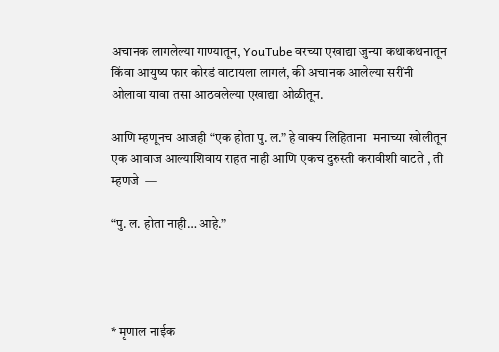अचानक लागलेल्या गाण्यातून, YouTube वरच्या एखाद्या जुन्या कथाकथनातून किंवा आयुष्य फार कोरडं वाटायला लागलं, की अचानक आलेल्या सरींनी ओलावा यावा तसा आठवलेल्या एखाद्या ओळीतून.

आणि म्हणूनच आजही “एक होता पु. ल.” हे वाक्य लिहिताना  मनाच्या खोलीतून एक आवाज आल्याशिवाय राहत नाही आणि एकच दुरुस्ती करावीशी वाटते , ती म्हणजे  —

“पु. ल. होता नाही… आहे.”




* मृणाल नाईक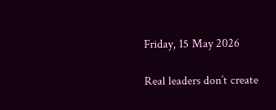Friday, 15 May 2026

Real leaders don’t create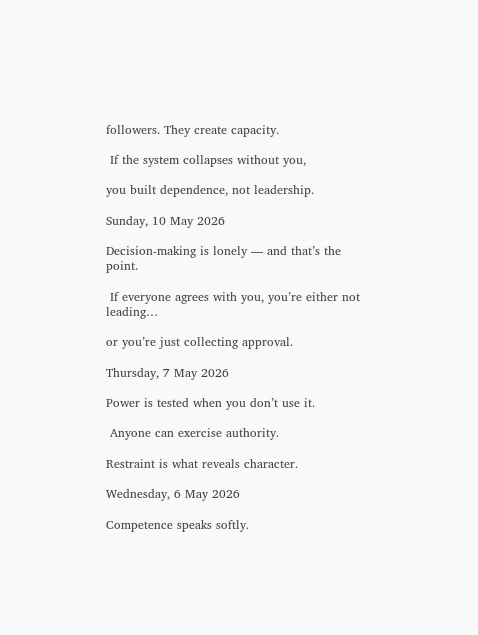followers. They create capacity.

 If the system collapses without you,

you built dependence, not leadership.

Sunday, 10 May 2026

Decision-making is lonely — and that’s the point.

 If everyone agrees with you, you’re either not leading…

or you’re just collecting approval.

Thursday, 7 May 2026

Power is tested when you don’t use it.

 Anyone can exercise authority.

Restraint is what reveals character.

Wednesday, 6 May 2026

Competence speaks softly.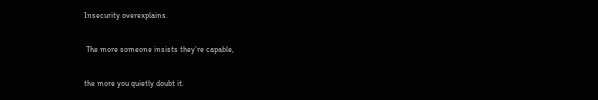Insecurity overexplains.

 The more someone insists they’re capable,

the more you quietly doubt it.